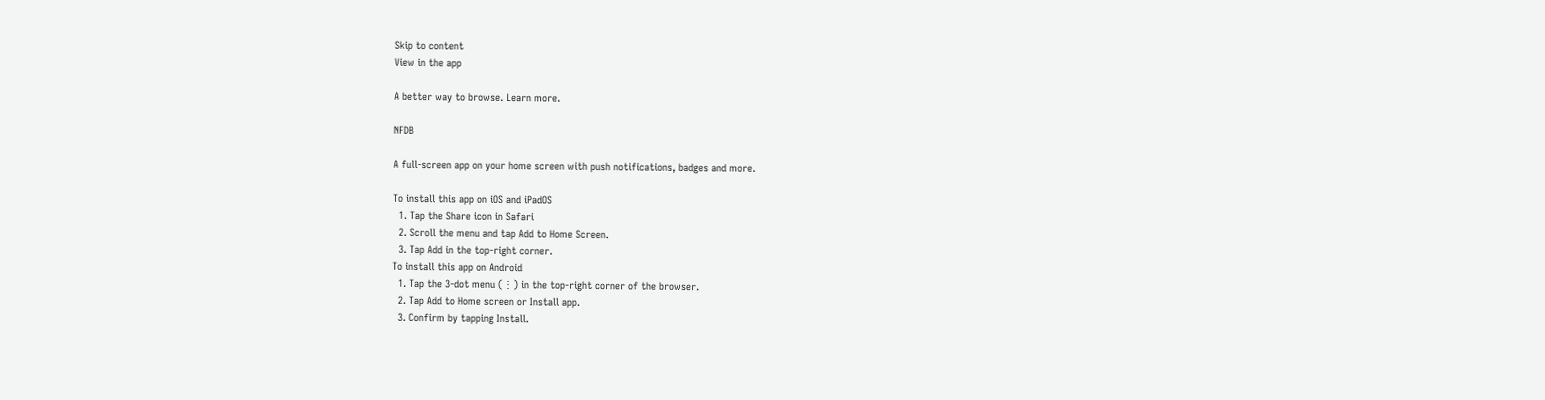Skip to content
View in the app

A better way to browse. Learn more.

NFDB

A full-screen app on your home screen with push notifications, badges and more.

To install this app on iOS and iPadOS
  1. Tap the Share icon in Safari
  2. Scroll the menu and tap Add to Home Screen.
  3. Tap Add in the top-right corner.
To install this app on Android
  1. Tap the 3-dot menu (⋮) in the top-right corner of the browser.
  2. Tap Add to Home screen or Install app.
  3. Confirm by tapping Install.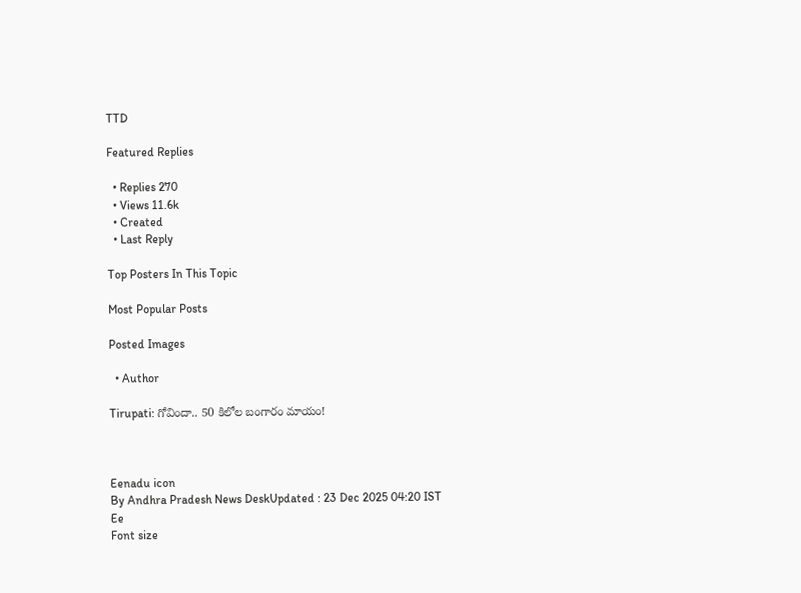TTD

Featured Replies

  • Replies 270
  • Views 11.6k
  • Created
  • Last Reply

Top Posters In This Topic

Most Popular Posts

Posted Images

  • Author

Tirupati: గోవిందా.. 50 కిలోల బంగారం మాయం!



Eenadu icon
By Andhra Pradesh News DeskUpdated : 23 Dec 2025 04:20 IST
Ee
Font size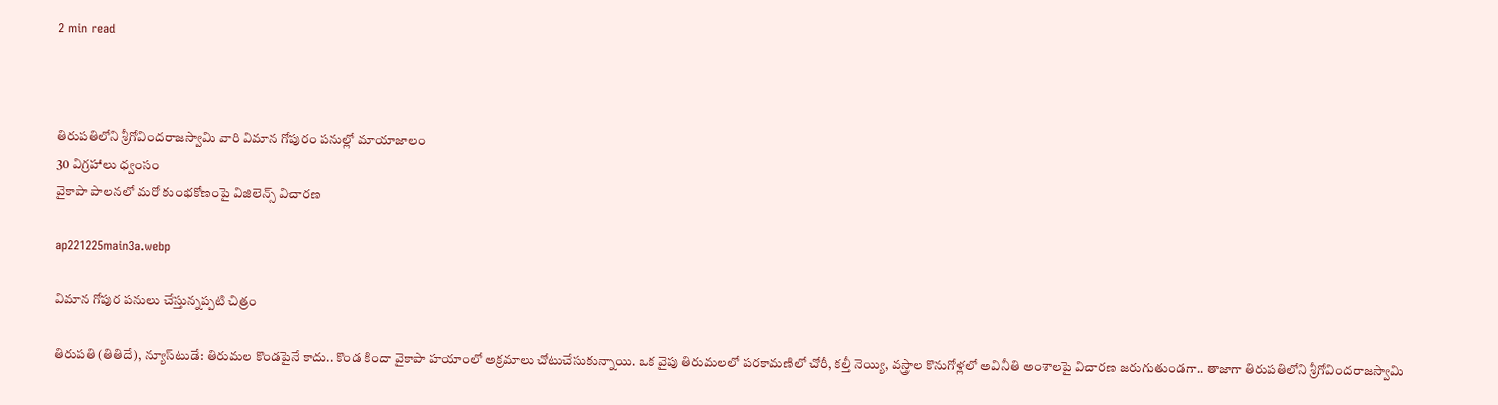2 min read



తిరుపతిలోని శ్రీగోవిందరాజస్వామి వారి విమాన గోపురం పనుల్లో మాయాజాలం
30 విగ్రహాలు ధ్వంసం
వైకాపా పాలనలో మరో కుంభకోణంపై విజిలెన్స్‌ విచారణ

ap221225main3a.webp

విమాన గోపుర పనులు చేస్తున్నప్పటి చిత్రం

తిరుపతి (తితిదే), న్యూస్‌టుడే: తిరుమల కొండపైనే కాదు.. కొండ కిందా వైకాపా హయాంలో అక్రమాలు చోటుచేసుకున్నాయి. ఒక వైపు తిరుమలలో పరకామణిలో చోరీ, కల్తీ నెయ్యి, వస్త్రాల కొనుగోళ్లలో అవినీతి అంశాలపై విచారణ జరుగుతుండగా.. తాజాగా తిరుపతిలోని శ్రీగోవిందరాజస్వామి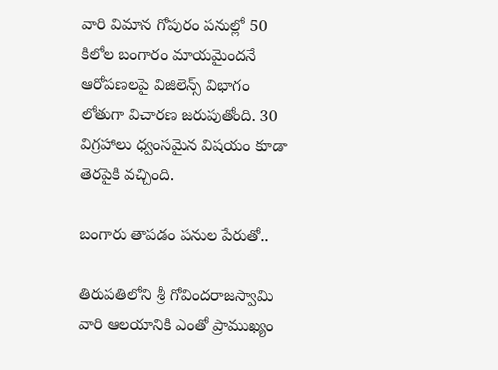వారి విమాన గోపురం పనుల్లో 50 కిలోల బంగారం మాయమైందనే ఆరోపణలపై విజిలెన్స్‌ విభాగం లోతుగా విచారణ జరుపుతోంది. 30 విగ్రహాలు ధ్వంసమైన విషయం కూడా తెరపైకి వచ్చింది.

బంగారు తాపడం పనుల పేరుతో..

తిరుపతిలోని శ్రీ గోవిందరాజస్వామి వారి ఆలయానికి ఎంతో ప్రాముఖ్యం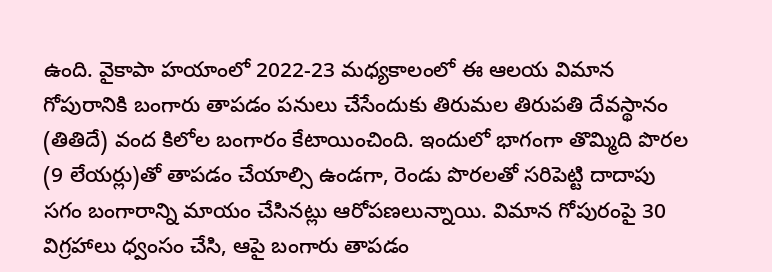ఉంది. వైకాపా హయాంలో 2022-23 మధ్యకాలంలో ఈ ఆలయ విమాన గోపురానికి బంగారు తాపడం పనులు చేసేందుకు తిరుమల తిరుపతి దేవస్థానం (తితిదే) వంద కిలోల బంగారం కేటాయించింది. ఇందులో భాగంగా తొమ్మిది పొరల (9 లేయర్లు)తో తాపడం చేయాల్సి ఉండగా, రెండు పొరలతో సరిపెట్టి దాదాపు సగం బంగారాన్ని మాయం చేసినట్లు ఆరోపణలున్నాయి. విమాన గోపురంపై 30 విగ్రహాలు ధ్వంసం చేసి, ఆపై బంగారు తాపడం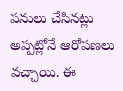పనులు చేసినట్లు అప్పట్లోనే ఆరోపణలు వచ్చాయి. ఈ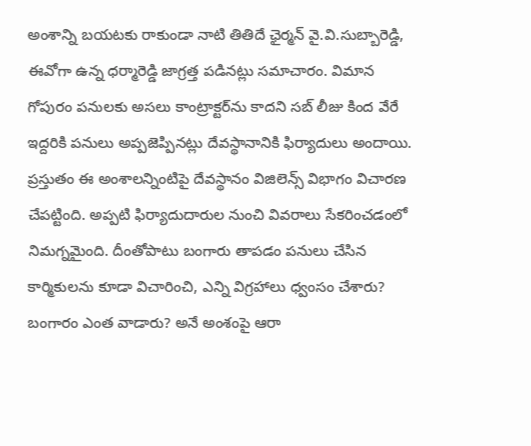అంశాన్ని బయటకు రాకుండా నాటి తితిదే ఛైర్మన్‌ వై.వి.సుబ్బారెడ్డి, ఈవోగా ఉన్న ధర్మారెడ్డి జాగ్రత్త పడినట్లు సమాచారం. విమాన గోపురం పనులకు అసలు కాంట్రాక్టర్‌ను కాదని సబ్‌ లీజు కింద వేరే ఇద్దరికి పనులు అప్పజెప్పినట్లు దేవస్థానానికి ఫిర్యాదులు అందాయి. ప్రస్తుతం ఈ అంశాలన్నింటిపై దేవస్థానం విజిలెన్స్‌ విభాగం విచారణ చేపట్టింది. అప్పటి ఫిర్యాదుదారుల నుంచి వివరాలు సేకరించడంలో నిమగ్నమైంది. దీంతోపాటు బంగారు తాపడం పనులు చేసిన కార్మికులను కూడా విచారించి, ఎన్ని విగ్రహాలు ధ్వంసం చేశారు? బంగారం ఎంత వాడారు? అనే అంశంపై ఆరా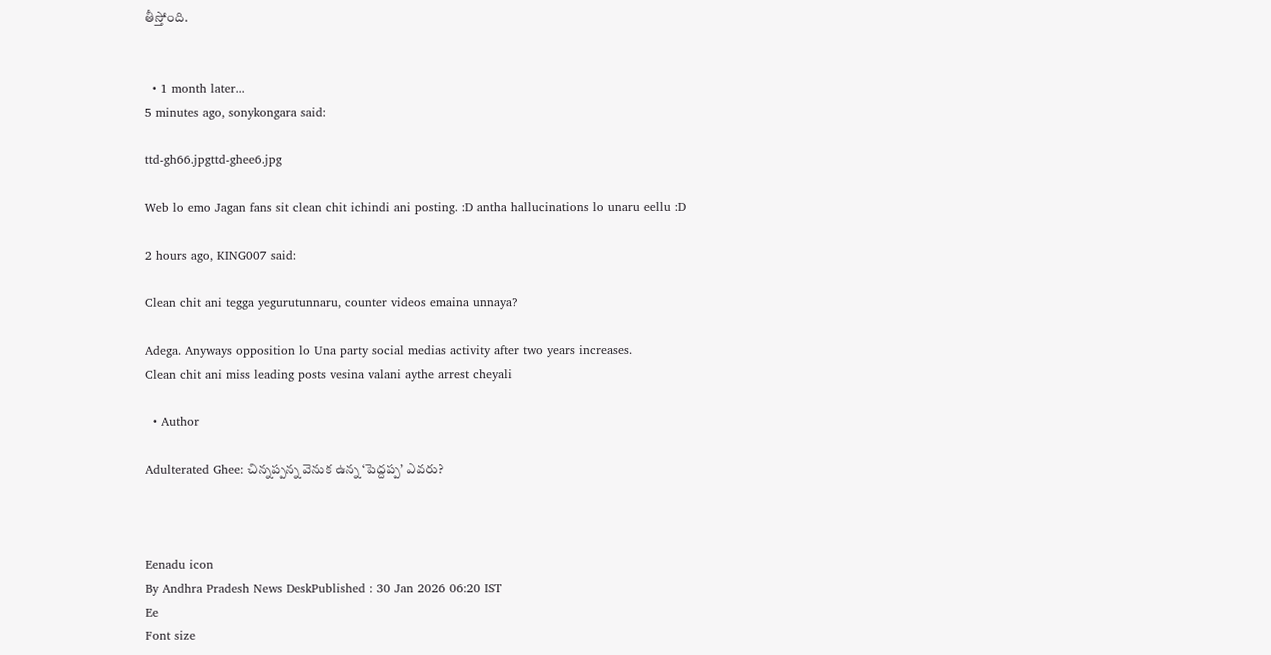తీస్తోంది.


  • 1 month later...
5 minutes ago, sonykongara said:

ttd-gh66.jpgttd-ghee6.jpg

Web lo emo Jagan fans sit clean chit ichindi ani posting. :D antha hallucinations lo unaru eellu :D

2 hours ago, KING007 said:

Clean chit ani tegga yegurutunnaru, counter videos emaina unnaya?

Adega. Anyways opposition lo Una party social medias activity after two years increases.
Clean chit ani miss leading posts vesina valani aythe arrest cheyali

  • Author

Adulterated Ghee: చిన్నప్పన్న వెనుక ఉన్న ‘పెద్దప్ప’ ఎవరు?



Eenadu icon
By Andhra Pradesh News DeskPublished : 30 Jan 2026 06:20 IST
Ee
Font size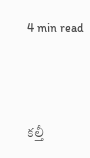4 min read



కల్తీ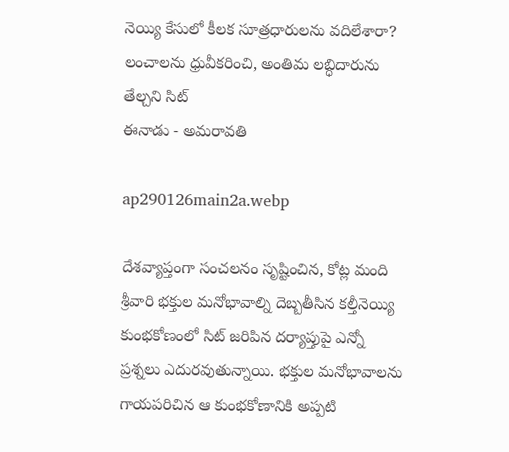నెయ్యి కేసులో కీలక సూత్రధారులను వదిలేశారా?
లంచాలను ధ్రువీకరించి, అంతిమ లబ్ధిదారును తేల్చని సిట్‌
ఈనాడు - అమరావతి

ap290126main2a.webp

దేశవ్యాప్తంగా సంచలనం సృష్టించిన, కోట్ల మంది శ్రీవారి భక్తుల మనోభావాల్ని దెబ్బతీసిన కల్తీనెయ్యి కుంభకోణంలో సిట్‌ జరిపిన దర్యాప్తుపై ఎన్నో ప్రశ్నలు ఎదురవుతున్నాయి. భక్తుల మనోభావాలను గాయపరిచిన ఆ కుంభకోణానికి అప్పటి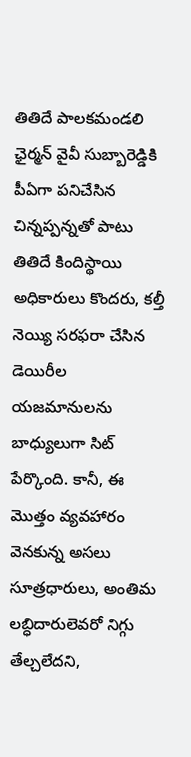తితిదే పాలకమండలి ఛైర్మన్‌ వైవీ సుబ్బారెడ్డికి పీఏగా పనిచేసిన చిన్నప్పన్నతో పాటు తితిదే కిందిస్థాయి అధికారులు కొందరు, కల్తీ నెయ్యి సరఫరా చేసిన డెయిరీల యజమానులను బాధ్యులుగా సిట్‌ పేర్కొంది. కానీ, ఈ మొత్తం వ్యవహారం వెనకున్న అసలు సూత్రధారులు, అంతిమ లబ్ధిదారులెవరో నిగ్గు తేల్చలేదని,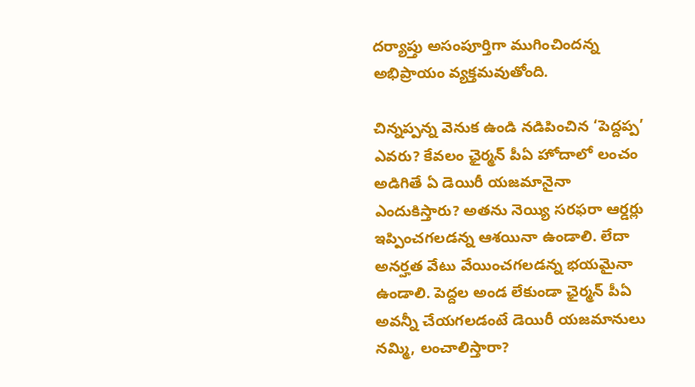దర్యాప్తు అసంపూర్తిగా ముగించిందన్న అభిప్రాయం వ్యక్తమవుతోంది.

చిన్నప్పన్న వెనుక ఉండి నడిపించిన ‘పెద్దప్ప’ ఎవరు? కేవలం ఛైర్మన్‌ పీఏ హోదాలో లంచం అడిగితే ఏ డెయిరీ యజమానైనా ఎందుకిస్తారు? అతను నెయ్యి సరఫరా ఆర్డర్లు ఇప్పించగలడన్న ఆశయినా ఉండాలి. లేదా అనర్హత వేటు వేయించగలడన్న భయమైనా ఉండాలి. పెద్దల అండ లేకుండా ఛైర్మన్‌ పీఏ అవన్నీ చేయగలడంటే డెయిరీ యజమానులు నమ్మి, లంచాలిస్తారా?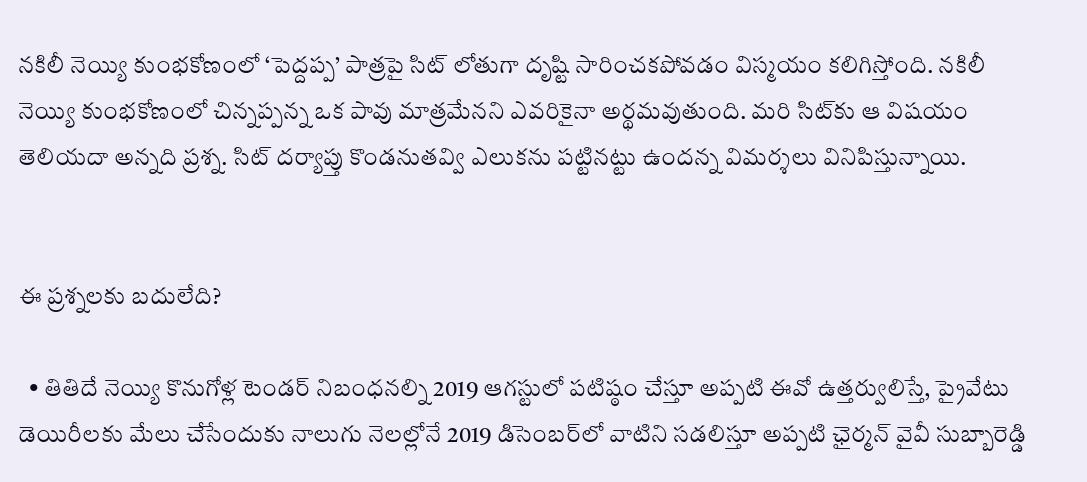నకిలీ నెయ్యి కుంభకోణంలో ‘పెద్దప్ప’ పాత్రపై సిట్‌ లోతుగా దృష్టి సారించకపోవడం విస్మయం కలిగిస్తోంది. నకిలీ నెయ్యి కుంభకోణంలో చిన్నప్పన్న ఒక పావు మాత్రమేనని ఎవరికైనా అర్థమవుతుంది. మరి సిట్‌కు ఆ విషయం తెలియదా అన్నది ప్రశ్న. సిట్‌ దర్యాప్తు కొండనుతవ్వి ఎలుకను పట్టినట్టు ఉందన్న విమర్శలు వినిపిస్తున్నాయి.


ఈ ప్రశ్నలకు బదులేది?

  • తితిదే నెయ్యి కొనుగోళ్ల టెండర్‌ నిబంధనల్ని 2019 ఆగస్టులో పటిష్ఠం చేస్తూ అప్పటి ఈవో ఉత్తర్వులిస్తే, ప్రైవేటు డెయిరీలకు మేలు చేసేందుకు నాలుగు నెలల్లోనే 2019 డిసెంబర్‌లో వాటిని సడలిస్తూ అప్పటి ఛైర్మన్‌ వైవీ సుబ్బారెడ్డి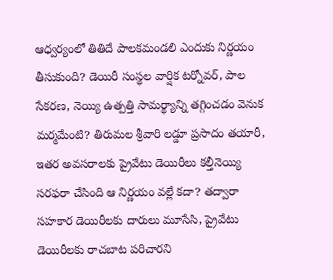ఆధ్వర్యంలో తితిదే పాలకమండలి ఎందుకు నిర్ణయం తీసుకుంది? డెయిరీ సంస్థల వార్షిక టర్నోవర్, పాల సేకరణ, నెయ్యి ఉత్పత్తి సామర్థ్యాన్ని తగ్గించడం వెనుక మర్మమేంటి? తిరుమల శ్రీవారి లడ్డూ ప్రసాదం తయారీ, ఇతర అవసరాలకు ప్రైవేటు డెయిరీలు కల్తీనెయ్యి సరఫరా చేసింది ఆ నిర్ణయం వల్లే కదా? తద్వారా సహకార డెయిరీలకు దారులు మూసేసి, ప్రైవేటు డెయిరీలకు రాచబాట పరిచారని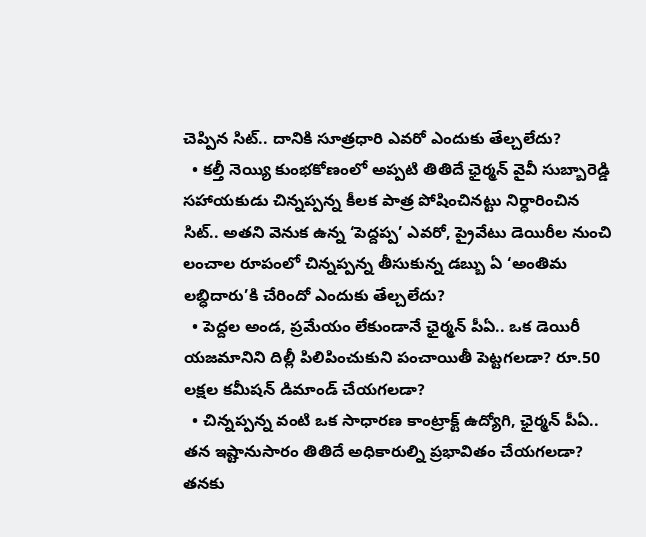చెప్పిన సిట్‌.. దానికి సూత్రధారి ఎవరో ఎందుకు తేల్చలేదు?
  • కల్తీ నెయ్యి కుంభకోణంలో అప్పటి తితిదే ఛైర్మన్‌ వైవీ సుబ్బారెడ్డి సహాయకుడు చిన్నప్పన్న కీలక పాత్ర పోషించినట్టు నిర్ధారించిన సిట్‌.. అతని వెనుక ఉన్న ‘పెద్దప్ప’ ఎవరో, ప్రైవేటు డెయిరీల నుంచి లంచాల రూపంలో చిన్నప్పన్న తీసుకున్న డబ్బు ఏ ‘అంతిమ లబ్ధిదారు’కి చేరిందో ఎందుకు తేల్చలేదు?
  • పెద్దల అండ, ప్రమేయం లేకుండానే ఛైర్మన్‌ పీఏ.. ఒక డెయిరీ యజమానిని దిల్లీ పిలిపించుకుని పంచాయితీ పెట్టగలడా? రూ.50 లక్షల కమీషన్‌ డిమాండ్‌ చేయగలడా?
  • చిన్నప్పన్న వంటి ఒక సాధారణ కాంట్రాక్ట్‌ ఉద్యోగి, ఛైర్మన్‌ పీఏ.. తన ఇష్టానుసారం తితిదే అధికారుల్ని ప్రభావితం చేయగలడా? తనకు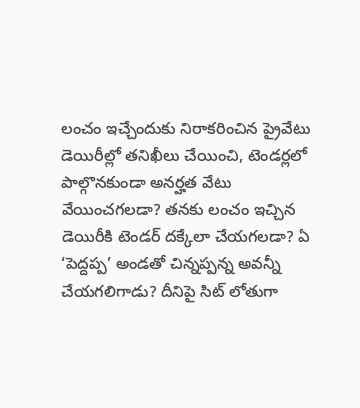లంచం ఇచ్చేందుకు నిరాకరించిన ప్రైవేటు డెయిరీల్లో తనిఖీలు చేయించి, టెండర్లలో పాల్గొనకుండా అనర్హత వేటు వేయించగలడా? తనకు లంచం ఇచ్చిన డెయిరీకి టెండర్‌ దక్కేలా చేయగలడా? ఏ ‘పెద్దప్ప’ అండతో చిన్నప్పన్న అవన్నీ చేయగలిగాడు? దీనిపై సిట్‌ లోతుగా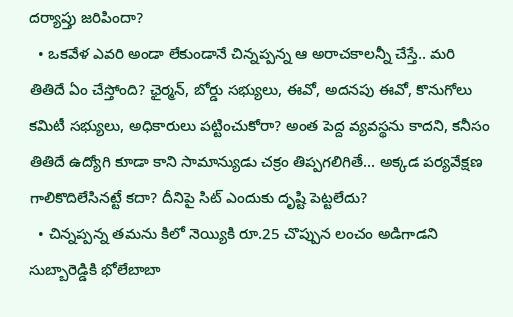దర్యాప్తు జరిపిందా?
  • ఒకవేళ ఎవరి అండా లేకుండానే చిన్నప్పన్న ఆ అరాచకాలన్నీ చేస్తే.. మరి తితిదే ఏం చేస్తోంది? ఛైర్మన్, బోర్డు సభ్యులు, ఈవో, అదనపు ఈవో, కొనుగోలు కమిటీ సభ్యులు, అధికారులు పట్టించుకోరా? అంత పెద్ద వ్యవస్థను కాదని, కనీసం తితిదే ఉద్యోగి కూడా కాని సామాన్యుడు చక్రం తిప్పగలిగితే... అక్కడ పర్యవేక్షణ గాలికొదిలేసినట్టే కదా? దీనిపై సిట్‌ ఎందుకు దృష్టి పెట్టలేదు?
  • చిన్నప్పన్న తమను కిలో నెయ్యికి రూ.25 చొప్పున లంచం అడిగాడని సుబ్బారెడ్డికి భోలేబాబా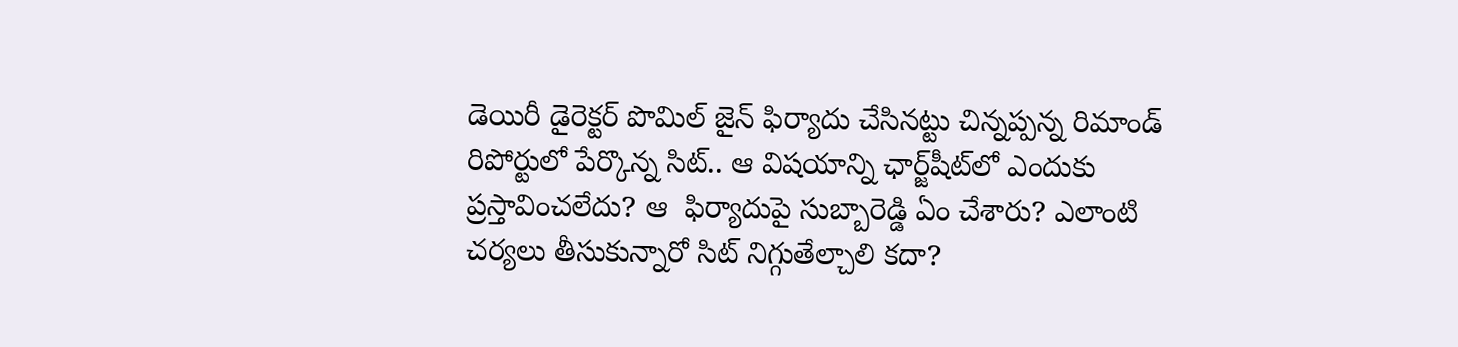డెయిరీ డైరెక్టర్‌ పొమిల్‌ జైన్‌ ఫిర్యాదు చేసినట్టు చిన్నప్పన్న రిమాండ్‌ రిపోర్టులో పేర్కొన్న సిట్‌.. ఆ విషయాన్ని ఛార్జ్‌షీట్‌లో ఎందుకు ప్రస్తావించలేదు? ఆ  ఫిర్యాదుపై సుబ్బారెడ్డి ఏం చేశారు? ఎలాంటి చర్యలు తీసుకున్నారో సిట్‌ నిగ్గుతేల్చాలి కదా?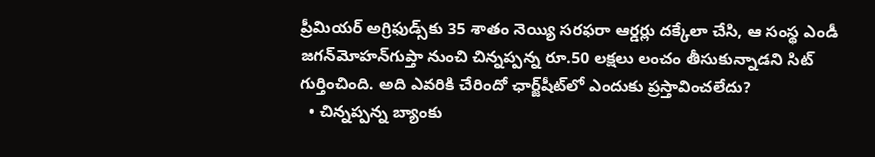ప్రీమియర్‌ అగ్రిఫుడ్స్‌కు 35 శాతం నెయ్యి సరఫరా ఆర్డర్లు దక్కేలా చేసి, ఆ సంస్థ ఎండీ జగన్‌మోహన్‌గుప్తా నుంచి చిన్నప్పన్న రూ.50 లక్షలు లంచం తీసుకున్నాడని సిట్‌ గుర్తించింది. అది ఎవరికి చేరిందో ఛార్జ్‌షీట్‌లో ఎందుకు ప్రస్తావించలేదు?
  • చిన్నప్పన్న బ్యాంకు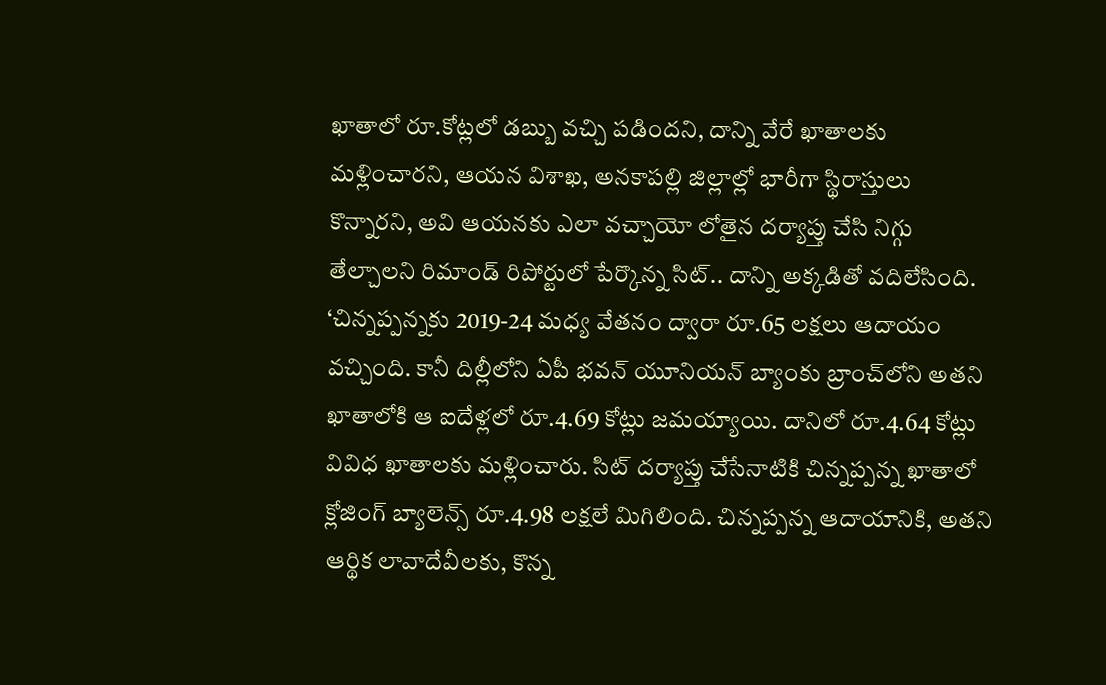ఖాతాలో రూ.కోట్లలో డబ్బు వచ్చి పడిందని, దాన్ని వేరే ఖాతాలకు మళ్లించారని, ఆయన విశాఖ, అనకాపల్లి జిల్లాల్లో భారీగా స్థిరాస్తులు కొన్నారని, అవి ఆయనకు ఎలా వచ్చాయో లోతైన దర్యాప్తు చేసి నిగ్గు తేల్చాలని రిమాండ్‌ రిపోర్టులో పేర్కొన్న సిట్‌.. దాన్ని అక్కడితో వదిలేసింది. ‘చిన్నప్పన్నకు 2019-24 మధ్య వేతనం ద్వారా రూ.65 లక్షలు ఆదాయం వచ్చింది. కానీ దిల్లీలోని ఏపీ భవన్‌ యూనియన్‌ బ్యాంకు బ్రాంచ్‌లోని అతని ఖాతాలోకి ఆ ఐదేళ్లలో రూ.4.69 కోట్లు జమయ్యాయి. దానిలో రూ.4.64 కోట్లు వివిధ ఖాతాలకు మళ్లించారు. సిట్‌ దర్యాప్తు చేసేనాటికి చిన్నప్పన్న ఖాతాలో క్లోజింగ్‌ బ్యాలెన్స్‌ రూ.4.98 లక్షలే మిగిలింది. చిన్నప్పన్న ఆదాయానికి, అతని ఆర్థిక లావాదేవీలకు, కొన్న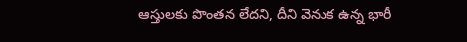ఆస్తులకు పొంతన లేదని, దీని వెనుక ఉన్న భారీ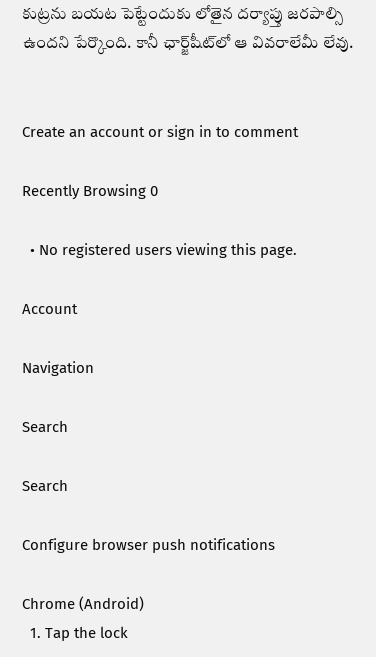కుట్రను బయట పెట్టేందుకు లోతైన దర్యాప్తు జరపాల్సి ఉందని పేర్కొంది. కానీ ఛార్జ్‌షీట్‌లో ఆ వివరాలేమీ లేవు.


Create an account or sign in to comment

Recently Browsing 0

  • No registered users viewing this page.

Account

Navigation

Search

Search

Configure browser push notifications

Chrome (Android)
  1. Tap the lock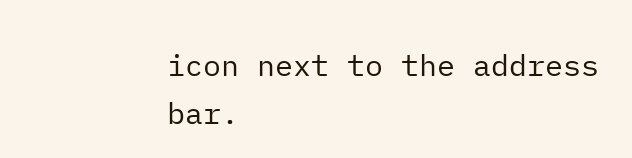icon next to the address bar.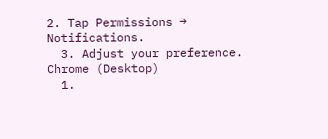2. Tap Permissions → Notifications.
  3. Adjust your preference.
Chrome (Desktop)
  1.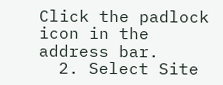Click the padlock icon in the address bar.
  2. Select Site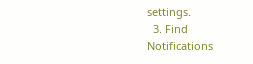settings.
  3. Find Notifications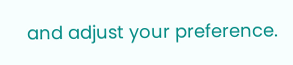and adjust your preference.